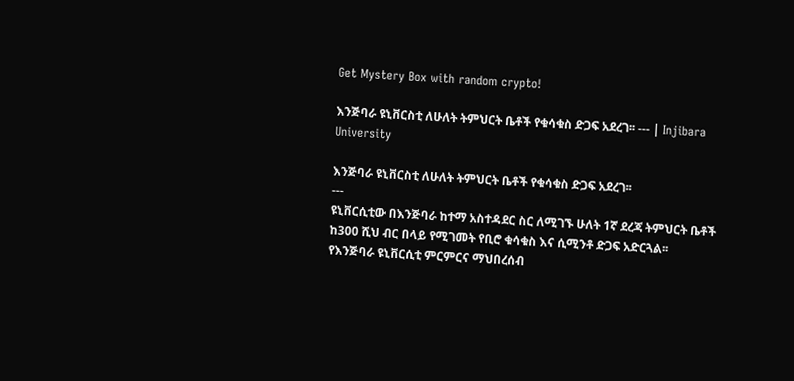Get Mystery Box with random crypto!

እንጅባራ ዩኒቨርስቲ ለሁለት ትምህርት ቤቶች የቁሳቁስ ድጋፍ አደረገ፡፡ --- | Injibara University

እንጅባራ ዩኒቨርስቲ ለሁለት ትምህርት ቤቶች የቁሳቁስ ድጋፍ አደረገ፡፡
---
ዩኒቨርሲቲው በእንጅባራ ከተማ አስተዳደር ስር ለሚገኙ ሁለት 1ኛ ደረጃ ትምህርት ቤቶች ከ300 ሺህ ብር በላይ የሚገመት የቢሮ ቁሳቁስ እና ሲሚንቶ ድጋፍ አድርጓል፡፡
የእንጅባራ ዩኒቨርሲቲ ምርምርና ማህበረሰብ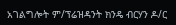አገልግሎት ም/ፕሬዝዳንት ክንዴ ብርሃን ዶ/ር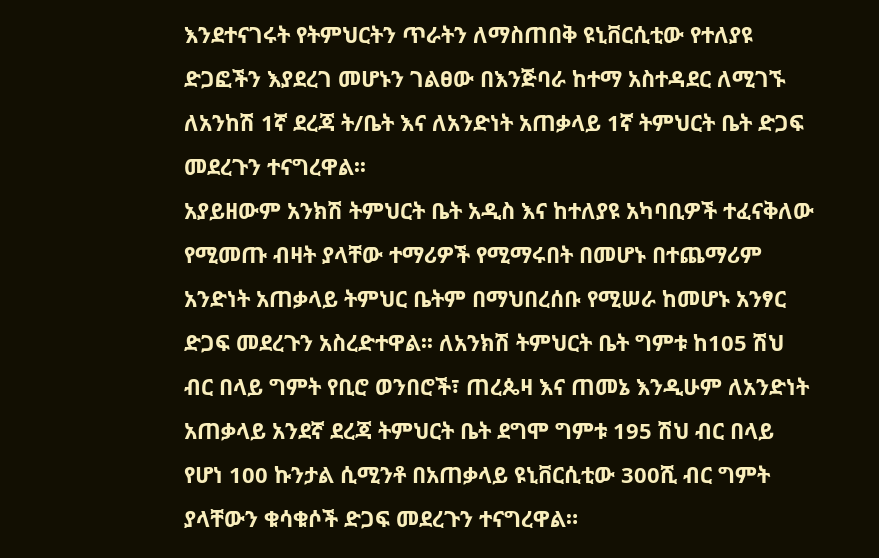እንደተናገሩት የትምህርትን ጥራትን ለማስጠበቅ ዩኒቨርሲቲው የተለያዩ ድጋፎችን እያደረገ መሆኑን ገልፀው በእንጅባራ ከተማ አስተዳደር ለሚገኙ ለአንከሽ 1ኛ ደረጃ ት/ቤት እና ለአንድነት አጠቃላይ 1ኛ ትምህርት ቤት ድጋፍ መደረጉን ተናግረዋል፡፡
አያይዘውም አንክሽ ትምህርት ቤት አዲስ እና ከተለያዩ አካባቢዎች ተፈናቅለው የሚመጡ ብዛት ያላቸው ተማሪዎች የሚማሩበት በመሆኑ በተጨማሪም አንድነት አጠቃላይ ትምህር ቤትም በማህበረሰቡ የሚሠራ ከመሆኑ አንፃር ድጋፍ መደረጉን አስረድተዋል፡፡ ለአንክሽ ትምህርት ቤት ግምቱ ከ105 ሽህ ብር በላይ ግምት የቢሮ ወንበሮች፣ ጠረጴዛ እና ጠመኔ እንዲሁም ለአንድነት አጠቃላይ አንደኛ ደረጃ ትምህርት ቤት ደግሞ ግምቱ 195 ሽህ ብር በላይ የሆነ 100 ኩንታል ሲሚንቶ በአጠቃላይ ዩኒቨርሲቲው 300ሺ ብር ግምት ያላቸውን ቁሳቁሶች ድጋፍ መደረጉን ተናግረዋል።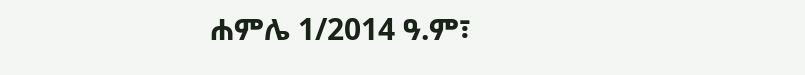ሐምሌ 1/2014 ዓ.ም፣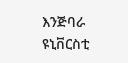እንጅባራ ዩኒቨርስቲ